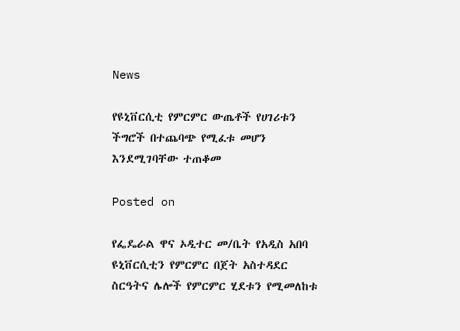News

የዩኒቨርሲቲ የምርምር ውጤቶች የሀገሪቱን ችግሮች በተጨባጭ የሚፈቱ መሆን እንደሚገባቸው ተጠቆመ

Posted on

የፌዴራል ዋና ኦዲተር መ/ቤት የአዲስ አበባ ዩኒቨርሲቲን የምርምር በጀት አስተዳደር ስርዓትና ሌሎች የምርምር ሂደቱን የሚመለከቱ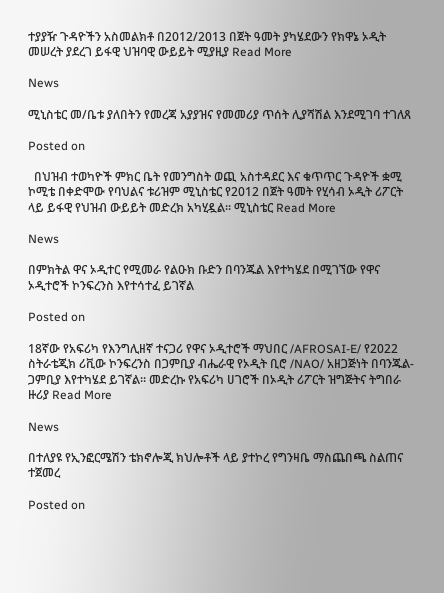ተያያዥ ጉዳዮችን አስመልክቶ በ2012/2013 በጀት ዓመት ያካሄደውን የክዋኔ ኦዲት መሠረት ያደረገ ይፋዊ ህዝባዊ ውይይት ሚያዚያ Read More

News

ሚኒስቴር መ/ቤቱ ያለበትን የመረጃ አያያዝና የመመሪያ ጥሰት ሊያሻሽል እንደሚገባ ተገለጸ

Posted on

  በህዝብ ተወካዮች ምክር ቤት የመንግስት ወጪ አስተዳደር እና ቁጥጥር ጉዳዮች ቋሚ ኮሚቴ በቀድሞው የባህልና ቱሪዝም ሚኒስቴር የ2012 በጀት ዓመት የሂሳብ ኦዲት ሪፖርት ላይ ይፋዊ የህዝብ ውይይት መድረክ አካሂዷል፡፡ ሚኒስቴር Read More

News

በምክትል ዋና ኦዲተር የሚመራ የልዑክ ቡድን በባንጁል እየተካሄደ በሚገኘው የዋና ኦዲተሮች ኮንፍረንስ እየተሳተፈ ይገኛል

Posted on

18ኛው የአፍሪካ የእንግሊዘኛ ተናጋሪ የዋና ኦዲተሮች ማህበር /AFROSAI-E/ የ2022 ስትራቴጂክ ሪቪው ኮንፍረንስ በጋምቢያ ብሔራዊ የኦዲት ቢሮ /NAO/ አዘጋጅነት በባንጁል- ጋምቢያ እየተካሄደ ይገኛል። መድረኩ የአፍሪካ ሀገሮች በኦዲት ሪፖርት ዝግጅትና ትግበራ ዙሪያ Read More

News

በተለያዩ የኢንፎርሜሽን ቴክኖሎጂ ክህሎቶች ላይ ያተኮረ የግንዛቤ ማስጨበጫ ስልጠና ተጀመረ

Posted on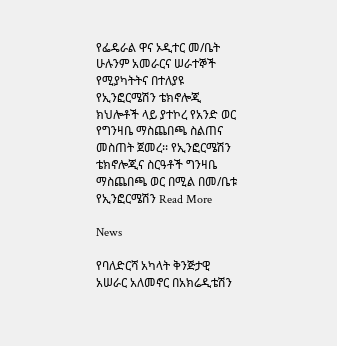የፌዴራል ዋና ኦዲተር መ/ቤት ሁሉንም አመራርና ሠራተኞች የሚያካትትና በተለያዩ የኢንፎርሜሽን ቴክኖሎጂ ክህሎቶች ላይ ያተኮረ የአንድ ወር የግንዛቤ ማስጨበጫ ስልጠና መስጠት ጀመረ፡፡ የኢንፎርሜሽን ቴክኖሎጂና ስርዓቶች ግንዛቤ ማስጨበጫ ወር በሚል በመ/ቤቱ የኢንፎርሜሽን Read More

News

የባለድርሻ አካላት ቅንጅታዊ አሠራር አለመኖር በአክሬዲቴሽን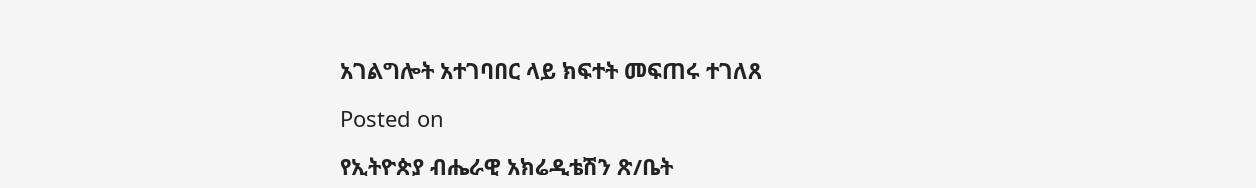አገልግሎት አተገባበር ላይ ክፍተት መፍጠሩ ተገለጸ

Posted on

የኢትዮጵያ ብሔራዊ አክሬዲቴሽን ጽ/ቤት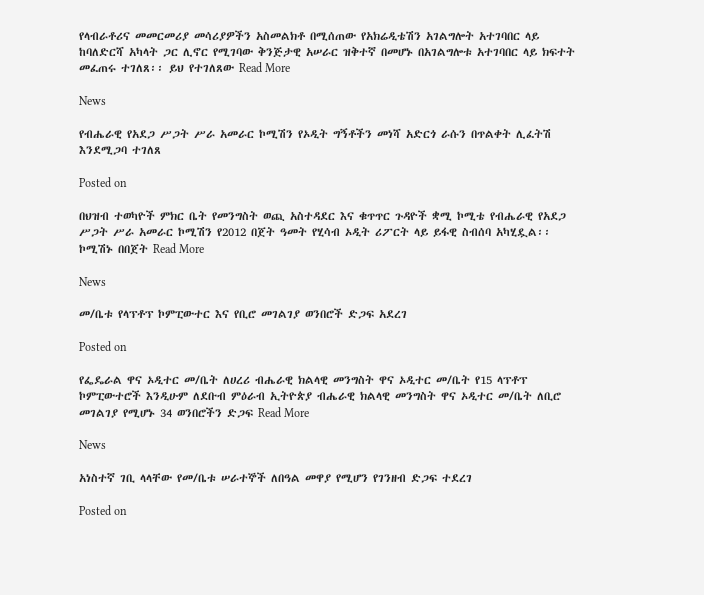የላብራቶሪና መመርመሪያ መሳሪያዎችን አስመልክቶ በሚሰጠው የአክሬዲቴሽን አገልግሎት አተገባበር ላይ ከባለድርሻ አካላት ጋር ሊኖር የሚገባው ቅንጅታዊ አሠራር ዝቅተኛ በመሆኑ በአገልግሎቱ አተገባበር ላይ ክፍተት መፈጠሩ ተገለጸ፡፡ ይህ የተገለጸው Read More

News

የብሔራዊ የአደጋ ሥጋት ሥራ አመራር ኮሚሽን የኦዲት ግኝቶችን መነሻ አድርጎ ራሱን በጥልቀት ሊፈትሽ እንደሚጋባ ተገለጸ

Posted on

በህዝብ ተወካዮች ምክር ቤት የመንግስት ወጪ አስተዳደር እና ቁጥጥር ጉዳዮች ቋሚ ኮሚቴ የብሔራዊ የአደጋ ሥጋት ሥራ አመራር ኮሚሽን የ2012 በጀት ዓመት የሂሳብ ኦዲት ሪፖርት ላይ ይፋዊ ስብሰባ አካሂዷል፡፡ ኮሚሽኑ በበጀት Read More

News

መ/ቤቱ የላፕቶፕ ኮምፒውተር እና የቢሮ መገልገያ ወንበሮች ድጋፍ አደረገ

Posted on

የፌዴራል ዋና ኦዲተር መ/ቤት ለሀረሪ ብሔራዊ ክልላዊ መንግስት ዋና ኦዲተር መ/ቤት የ15 ላፕቶፕ ኮምፒውተሮች እንዲሁም ለደቡብ ምዕራብ ኢትዮጵያ ብሔራዊ ክልላዊ መንግስት ዋና ኦዲተር መ/ቤት ለቢሮ መገልገያ የሚሆኑ 34 ወንበሮችን ድጋፍ Read More

News

አነስተኛ ገቢ ላላቸው የመ/ቤቱ ሠራተኞች ለበዓል መዋያ የሚሆን የገንዘብ ድጋፍ ተደረገ

Posted on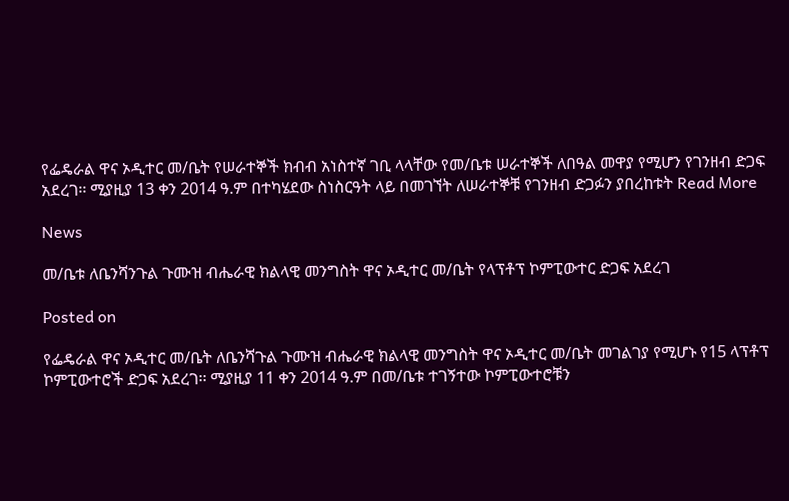የፌዴራል ዋና ኦዲተር መ/ቤት የሠራተኞች ክብብ አነስተኛ ገቢ ላላቸው የመ/ቤቱ ሠራተኞች ለበዓል መዋያ የሚሆን የገንዘብ ድጋፍ አደረገ፡፡ ሚያዚያ 13 ቀን 2014 ዓ.ም በተካሄደው ስነስርዓት ላይ በመገኘት ለሠራተኞቹ የገንዘብ ድጋፉን ያበረከቱት Read More

News

መ/ቤቱ ለቤንሻንጉል ጉሙዝ ብሔራዊ ክልላዊ መንግስት ዋና ኦዲተር መ/ቤት የላፕቶፕ ኮምፒውተር ድጋፍ አደረገ

Posted on

የፌዴራል ዋና ኦዲተር መ/ቤት ለቤንሻጉል ጉሙዝ ብሔራዊ ክልላዊ መንግስት ዋና ኦዲተር መ/ቤት መገልገያ የሚሆኑ የ15 ላፕቶፕ ኮምፒውተሮች ድጋፍ አደረገ፡፡ ሚያዚያ 11 ቀን 2014 ዓ.ም በመ/ቤቱ ተገኝተው ኮምፒውተሮቹን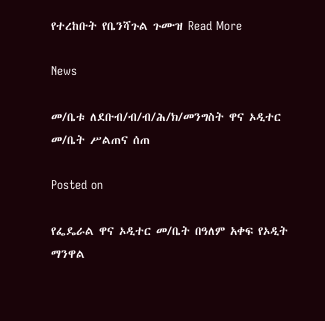የተረከቡት የቤንሻጉል ጉሙዝ Read More

News

መ/ቤቱ ለደቡብ/ብ/ብ/ሕ/ክ/መንግስት ዋና ኦዲተር መ/ቤት ሥልጠና ሰጠ

Posted on

የፌዴራል ዋና ኦዲተር መ/ቤት በዓለም አቀፍ የኦዲት ማንዋል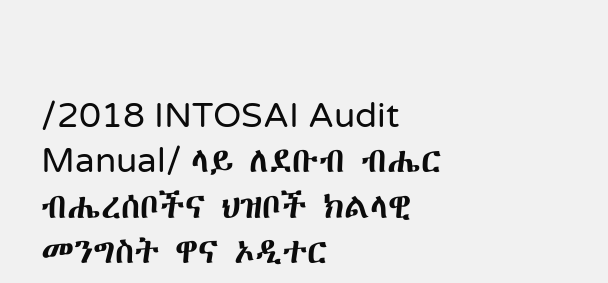/2018 INTOSAI Audit Manual/ ላይ ለደቡብ ብሔር ብሔረሰቦችና ህዝቦች ክልላዊ መንግስት ዋና ኦዲተር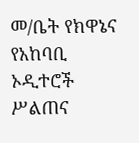መ/ቤት የክዋኔና የአከባቢ ኦዲተሮች ሥልጠና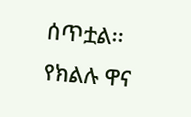ሰጥቷል፡፡ የክልሉ ዋና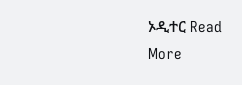ኦዲተር Read More